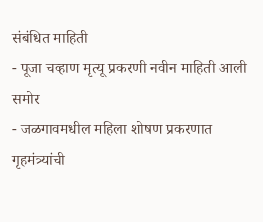संबंधित माहिती
- पूजा चव्हाण मृत्यू प्रकरणी नवीन माहिती आली समोर
- जळगावमधील महिला शोषण प्रकरणात गृहमंत्र्यांची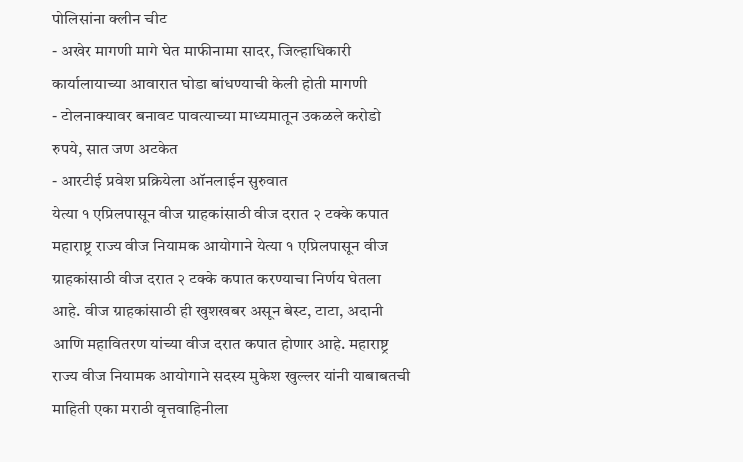पोलिसांना क्लीन चीट
- अखेर मागणी मागे घेत माफीनामा सादर, जिल्हाधिकारी कार्यालायाच्या आवारात घोडा बांधण्याची केली होती मागणी
- टोलनाक्यावर बनावट पावत्याच्या माध्यमातून उकळले करोडो रुपये, सात जण अटकेत
- आरटीई प्रवेश प्रक्रियेला ऑनलाईन सुरुवात
येत्या १ एप्रिलपासून वीज ग्राहकांसाठी वीज दरात २ टक्के कपात
महाराष्ट्र राज्य वीज नियामक आयोगाने येत्या १ एप्रिलपासून वीज ग्राहकांसाठी वीज दरात २ टक्के कपात करण्याचा निर्णय घेतला आहे. वीज ग्राहकांसाठी ही खुशखबर असून बेस्ट, टाटा, अदानी आणि महावितरण यांच्या वीज दरात कपात होणार आहे. महाराष्ट्र राज्य वीज नियामक आयोगाने सदस्य मुकेश खुल्लर यांनी याबाबतची माहिती एका मराठी वृत्तवाहिनीला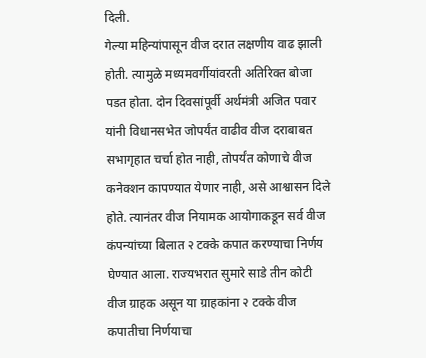दिली.
गेल्या महिन्यांपासून वीज दरात लक्षणीय वाढ झाली होती. त्यामुळे मध्यमवर्गीयांवरती अतिरिक्त बोजा पडत होता. दोन दिवसांपूर्वी अर्थमंत्री अजित पवार यांनी विधानसभेत जोपर्यंत वाढीव वीज दराबाबत सभागृहात चर्चा होत नाही, तोपर्यंत कोणाचे वीज कनेक्शन कापण्यात येणार नाही, असे आश्वासन दिले होते. त्यानंतर वीज नियामक आयोगाकडून सर्व वीज कंपन्यांच्या बिलात २ टक्के कपात करण्याचा निर्णय घेण्यात आला. राज्यभरात सुमारे साडे तीन कोटी वीज ग्राहक असून या ग्राहकांना २ टक्के वीज कपातीचा निर्णयाचा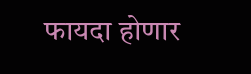फायदा होणार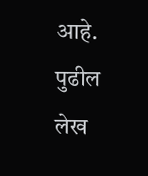आहे.
पुढील लेख